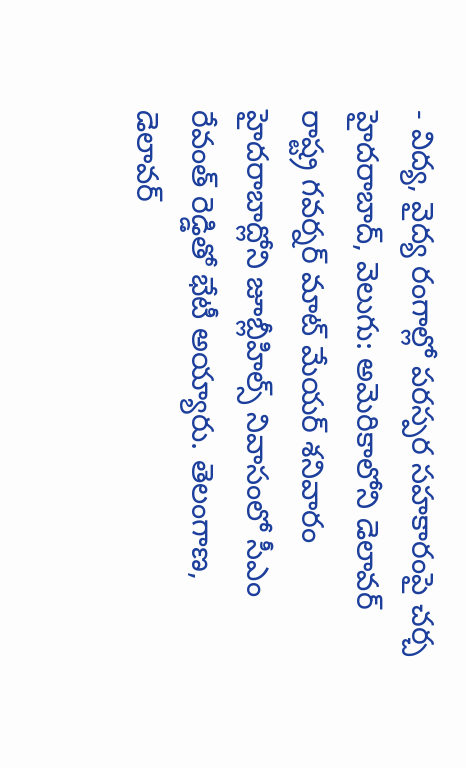- విద్య, వైద్య రంగాల్లో పరస్పర సహకారంపై చర్చ
హైదరాబాద్, వెలుగు: అమెరికాలోని డెలావర్ రాష్ట్ర గవర్నర్ మాట్ మేయర్ శనివారం హైదరాబాద్లోని జూబ్లీహిల్స్ నివాసంలో సీఎం రేవంత్ రెడ్డితో భేటీ అయ్యారు. తెలంగాణ, డెలావర్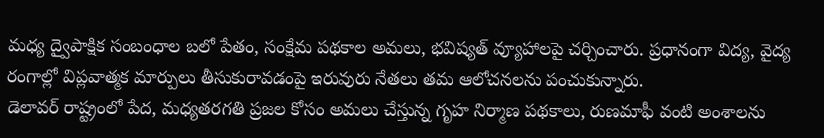మధ్య ద్వైపాక్షిక సంబంధాల బలో పేతం, సంక్షేమ పథకాల అమలు, భవిష్యత్ వ్యూహాలపై చర్చించారు. ప్రధానంగా విద్య, వైద్య రంగాల్లో విప్లవాత్మక మార్పులు తీసుకురావడంపై ఇరువురు నేతలు తమ ఆలోచనలను పంచుకున్నారు.
డెలావర్ రాష్ట్రంలో పేద, మధ్యతరగతి ప్రజల కోసం అమలు చేస్తున్న గృహ నిర్మాణ పథకాలు, రుణమాఫీ వంటి అంశాలను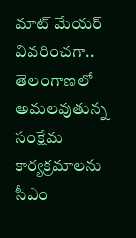మాట్ మేయర్ వివరించగా.. తెలంగాణలో అమలవుతున్న సంక్షేమ కార్యక్రమాలను సీఎం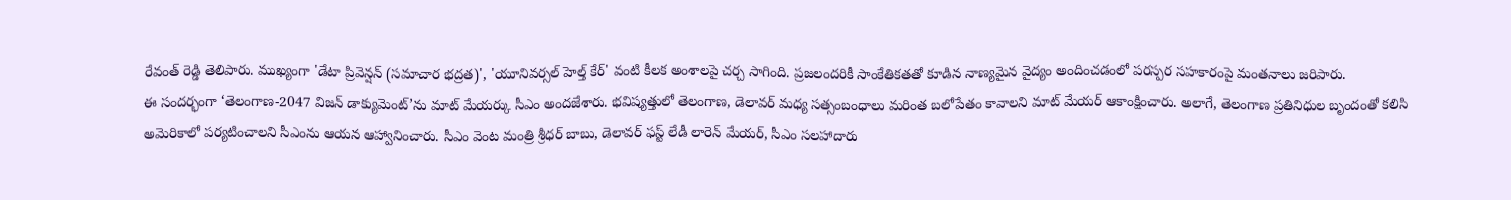రేవంత్ రెడ్డి తెలిపారు. ముఖ్యంగా 'డేటా ప్రివెన్షన్ (సమాచార భద్రత)', 'యూనివర్సల్ హెల్త్ కేర్' వంటి కీలక అంశాలపై చర్చ సాగింది. ప్రజలందరికీ సాంకేతికతతో కూడిన నాణ్యమైన వైద్యం అందించడంలో పరస్పర సహకారంపై మంతనాలు జరిపారు.
ఈ సందర్భంగా ‘తెలంగాణ-2047 విజన్ డాక్యుమెంట్’ను మాట్ మేయర్కు సీఎం అందజేశారు. భవిష్యత్తులో తెలంగాణ, డెలావర్ మధ్య సత్సంబంధాలు మరింత బలోపేతం కావాలని మాట్ మేయర్ ఆకాంక్షించారు. అలాగే, తెలంగాణ ప్రతినిధుల బృందంతో కలిసి అమెరికాలో పర్యటించాలని సీఎంను ఆయన ఆహ్వానించారు. సీఎం వెంట మంత్రి శ్రీధర్ బాబు, డెలావర్ ఫస్ట్ లేడీ లారెన్ మేయర్, సీఎం సలహాదారు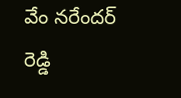వేం నరేందర్ రెడ్డి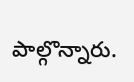పాల్గొన్నారు.